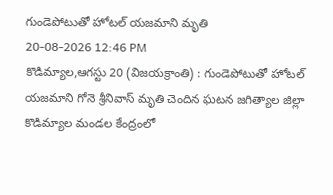గుండెపోటుతో హోటల్ యజమాని మృతి
20-08-2026 12:46 PM
కొడిమ్యాల,ఆగస్టు 20 (విజయక్రాంతి) : గుండెపోటుతో హోటల్ యజమాని గోనె శ్రీనివాస్ మృతి చెందిన ఘటన జగిత్యాల జిల్లా కొడిమ్యాల మండల కేంద్రంలో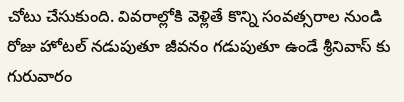చోటు చేసుకుంది. వివరాల్లోకి వెళ్లితే కొన్ని సంవత్సరాల నుండి రోజు హోటల్ నడుపుతూ జీవనం గడుపుతూ ఉండే శ్రీనివాస్ కు గురువారం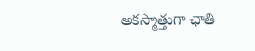అకస్మాత్తుగా ఛాతి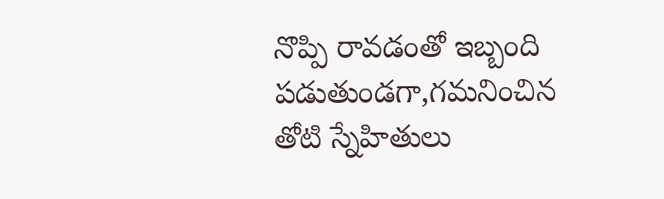నొప్పి రావడంతో ఇబ్బంది పడుతుండగా,గమనించిన తోటి స్నేహితులు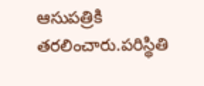ఆసుపత్రికి తరలించారు.పరిస్థితి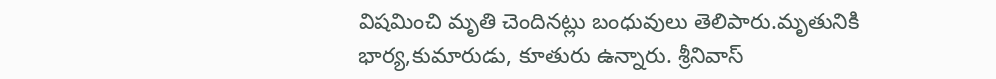విషమించి మృతి చెందినట్లు బంధువులు తెలిపారు.మృతునికి భార్య,కుమారుడు, కూతురు ఉన్నారు. శ్రీనివాస్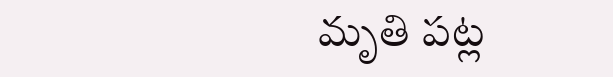మృతి పట్ల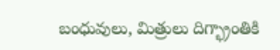బంధువులు, మిత్రులు దిగ్భ్రాంతికి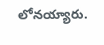లోనయ్యారు.